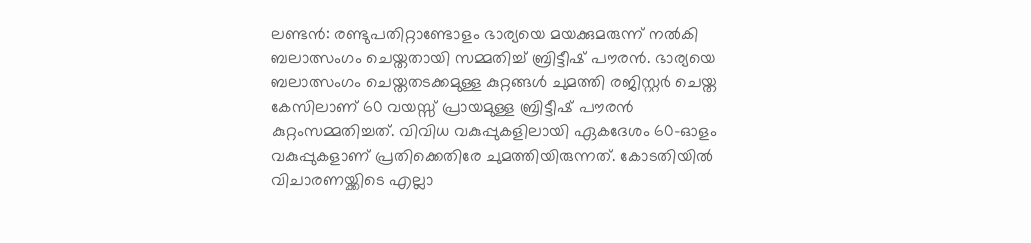ലണ്ടൻ: രണ്ടുപതിറ്റാണ്ടോളം ഭാര്യയെ മയക്കുമരുന്ന് നൽകി ബലാത്സംഗം ചെയ്തതായി സമ്മതിച്ച് ബ്രിട്ടീഷ് പൗരൻ. ഭാര്യയെ ബലാത്സംഗം ചെയ്തതടക്കമുള്ള കുറ്റങ്ങൾ ചുമത്തി രജിസ്റ്റർ ചെയ്ത കേസിലാണ് 60 വയസ്സ് പ്രായമുള്ള ബ്രിട്ടീഷ് പൗരൻ കുറ്റംസമ്മതിച്ചത്. വിവിധ വകുപ്പുകളിലായി ഏകദേശം 60-ഓളം വകുപ്പുകളാണ് പ്രതിക്കെതിരേ ചുമത്തിയിരുന്നത്. കോടതിയിൽ വിചാരണയ്ക്കിടെ എല്ലാ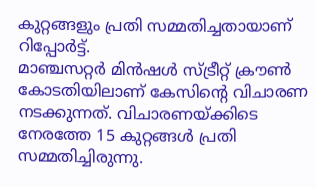കുറ്റങ്ങളും പ്രതി സമ്മതിച്ചതായാണ് റിപ്പോർട്ട്.
മാഞ്ചസറ്റർ മിൻഷൾ സ്ട്രീറ്റ് ക്രൗൺ കോടതിയിലാണ് കേസിന്റെ വിചാരണ നടക്കുന്നത്. വിചാരണയ്ക്കിടെ നേരത്തേ 15 കുറ്റങ്ങൾ പ്രതി സമ്മതിച്ചിരുന്നു.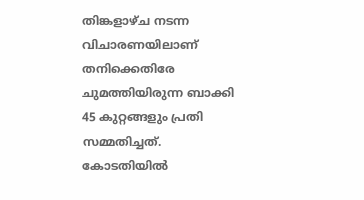തിങ്കളാഴ്ച നടന്ന വിചാരണയിലാണ് തനിക്കെതിരേ ചുമത്തിയിരുന്ന ബാക്കി 45 കുറ്റങ്ങളും പ്രതി സമ്മതിച്ചത്. കോടതിയിൽ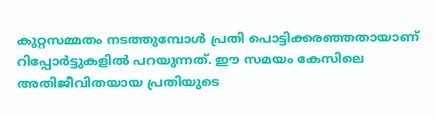കുറ്റസമ്മതം നടത്തുമ്പോൾ പ്രതി പൊട്ടിക്കരഞ്ഞതായാണ് റിപ്പോർട്ടുകളിൽ പറയുന്നത്. ഈ സമയം കേസിലെ അതിജീവിതയായ പ്രതിയുടെ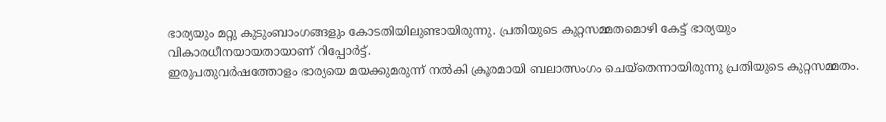ഭാര്യയും മറ്റു കുടുംബാംഗങ്ങളും കോടതിയിലുണ്ടായിരുന്നു. പ്രതിയുടെ കുറ്റസമ്മതമൊഴി കേട്ട് ഭാര്യയും വികാരധീനയായതായാണ് റിപ്പോർട്ട്.
ഇരുപതുവർഷത്തോളം ഭാര്യയെ മയക്കുമരുന്ന് നൽകി ക്രൂരമായി ബലാത്സംഗം ചെയ്തെന്നായിരുന്നു പ്രതിയുടെ കുറ്റസമ്മതം.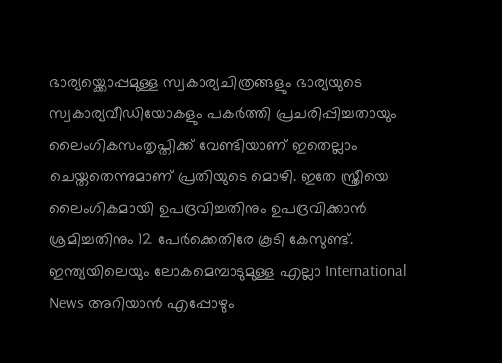ഭാര്യയ്ക്കൊപ്പമുള്ള സ്വകാര്യചിത്രങ്ങളും ഭാര്യയുടെ സ്വകാര്യവീഡിയോകളും പകർത്തി പ്രചരിപ്പിച്ചതായും ലൈംഗികസംതൃപ്തിക്ക് വേണ്ടിയാണ് ഇതെല്ലാം ചെയ്തതെന്നുമാണ് പ്രതിയുടെ മൊഴി. ഇതേ സ്ത്രീയെ ലൈംഗികമായി ഉപദ്രവിച്ചതിനും ഉപദ്രവിക്കാൻ ശ്രമിച്ചതിനും 12 പേർക്കെതിരേ കൂടി കേസുണ്ട്.
ഇന്ത്യയിലെയും ലോകമെമ്പാടുമുള്ള എല്ലാ International News അറിയാൻ എപ്പോഴും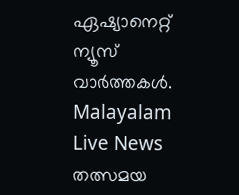ഏഷ്യാനെറ്റ് ന്യൂസ് വാർത്തകൾ. Malayalam Live News തത്സമയ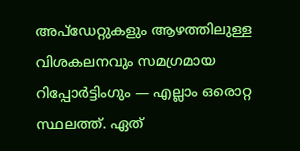അപ്ഡേറ്റുകളും ആഴത്തിലുള്ള വിശകലനവും സമഗ്രമായ റിപ്പോർട്ടിംഗും — എല്ലാം ഒരൊറ്റ സ്ഥലത്ത്. ഏത്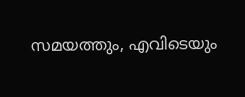സമയത്തും, എവിടെയും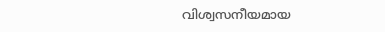വിശ്വസനീയമായ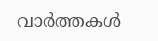വാർത്തകൾ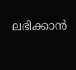ലഭിക്കാൻ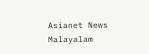Asianet News Malayalam